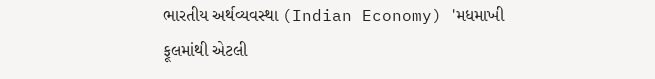ભારતીય અર્થવ્યવસ્થા (Indian Economy) 'મધમાખી ફૂલમાંથી એટલી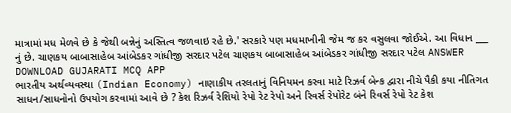માત્રામાં મધ મેળવે છે કે જેથી બન્નેનું અસ્તિત્વ જળવાઇ રહે છે.' સરકારે પણ મધમાખીની જેમ જ કર વસુલવા જોઈએ. આ વિધાન ___ નું છે. ચાણકય બાબાસાહેબ આંબેડકર ગાંધીજી સરદાર પટેલ ચાણકય બાબાસાહેબ આંબેડકર ગાંધીજી સરદાર પટેલ ANSWER DOWNLOAD GUJARATI MCQ APP
ભારતીય અર્થવ્યવસ્થા (Indian Economy) નાણાકીય તરલતાનું વિનિયમન કરવા માટે રિઝર્વ બેન્ક દ્વારા નીચે પૈકી કયા નીતિગત સાધન/સાધનોનો ઉપયોગ કરવામાં આવે છે ? કેશ રિઝર્વ રેશિયો રેપો રેટ રેપો અને રિવર્સ રેપોરેટ બંને રિવર્સ રેપો રેટ કેશ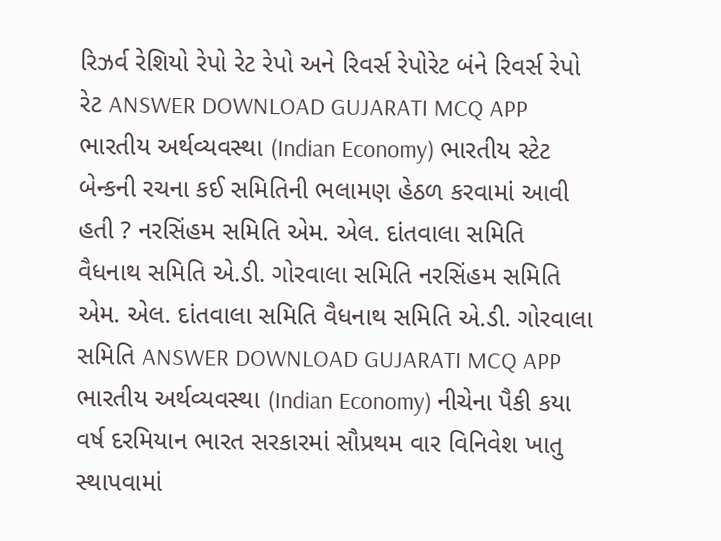રિઝર્વ રેશિયો રેપો રેટ રેપો અને રિવર્સ રેપોરેટ બંને રિવર્સ રેપો રેટ ANSWER DOWNLOAD GUJARATI MCQ APP
ભારતીય અર્થવ્યવસ્થા (Indian Economy) ભારતીય સ્ટેટ બેન્કની રચના કઈ સમિતિની ભલામણ હેઠળ કરવામાં આવી હતી ? નરસિંહમ સમિતિ એમ. એલ. દાંતવાલા સમિતિ વૈધનાથ સમિતિ એ.ડી. ગોરવાલા સમિતિ નરસિંહમ સમિતિ એમ. એલ. દાંતવાલા સમિતિ વૈધનાથ સમિતિ એ.ડી. ગોરવાલા સમિતિ ANSWER DOWNLOAD GUJARATI MCQ APP
ભારતીય અર્થવ્યવસ્થા (Indian Economy) નીચેના પૈકી કયા વર્ષ દરમિયાન ભારત સરકારમાં સૌપ્રથમ વાર વિનિવેશ ખાતુ સ્થાપવામાં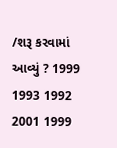/શરૂ કરવામાં આવ્યું ? 1999 1993 1992 2001 1999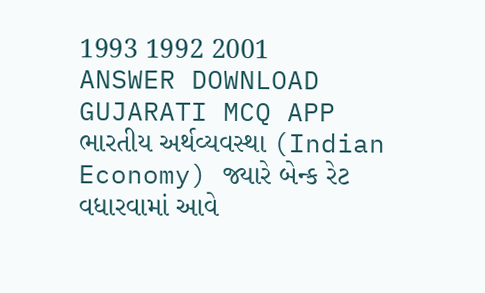1993 1992 2001 ANSWER DOWNLOAD GUJARATI MCQ APP
ભારતીય અર્થવ્યવસ્થા (Indian Economy) જ્યારે બેન્ક રેટ વધારવામાં આવે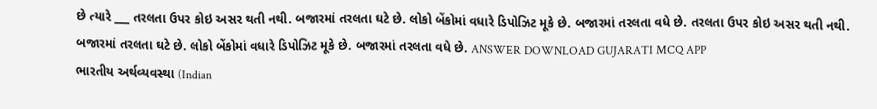છે ત્યારે ___ તરલતા ઉપર કોઇ અસર થતી નથી. બજારમાં તરલતા ઘટે છે. લોકો બેંકોમાં વધારે ડિપોઝિટ મૂકે છે. બજારમાં તરલતા વધે છે. તરલતા ઉપર કોઇ અસર થતી નથી. બજારમાં તરલતા ઘટે છે. લોકો બેંકોમાં વધારે ડિપોઝિટ મૂકે છે. બજારમાં તરલતા વધે છે. ANSWER DOWNLOAD GUJARATI MCQ APP
ભારતીય અર્થવ્યવસ્થા (Indian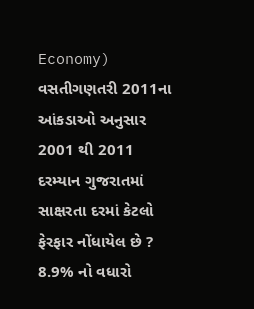Economy) વસતીગણતરી 2011ના આંકડાઓ અનુસાર 2001 થી 2011 દરમ્યાન ગુજરાતમાં સાક્ષરતા દરમાં કેટલો ફેરફાર નોંધાયેલ છે ? 8.9% નો વધારો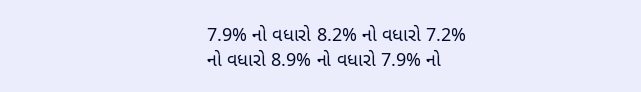7.9% નો વધારો 8.2% નો વધારો 7.2% નો વધારો 8.9% નો વધારો 7.9% નો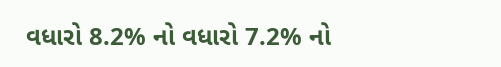વધારો 8.2% નો વધારો 7.2% નો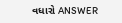વધારો ANSWER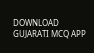DOWNLOAD GUJARATI MCQ APP